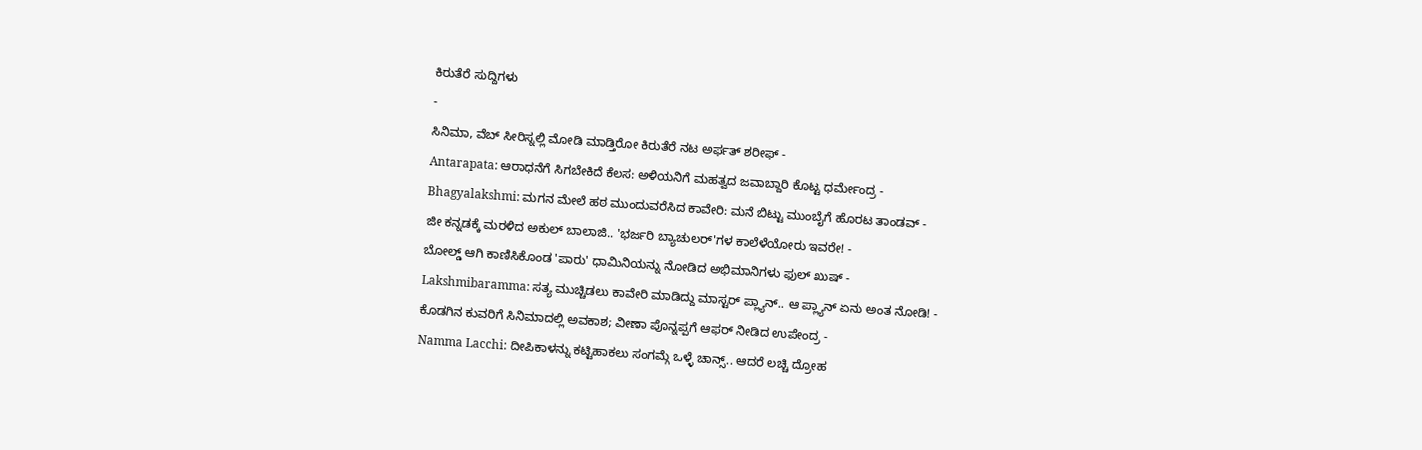ಕಿರುತೆರೆ ಸುದ್ದಿಗಳು
-
ಸಿನಿಮಾ, ವೆಬ್ ಸೀರಿಸ್ನಲ್ಲಿ ಮೋಡಿ ಮಾಡ್ತಿರೋ ಕಿರುತೆರೆ ನಟ ಅರ್ಫತ್ ಶರೀಫ್ -
Antarapata: ಆರಾಧನೆಗೆ ಸಿಗಬೇಕಿದೆ ಕೆಲಸ: ಅಳಿಯನಿಗೆ ಮಹತ್ವದ ಜವಾಬ್ದಾರಿ ಕೊಟ್ಟ ಧರ್ಮೇಂದ್ರ -
Bhagyalakshmi: ಮಗನ ಮೇಲೆ ಹಠ ಮುಂದುವರೆಸಿದ ಕಾವೇರಿ: ಮನೆ ಬಿಟ್ಟು ಮುಂಬೈಗೆ ಹೊರಟ ತಾಂಡವ್ -
ಜೀ ಕನ್ನಡಕ್ಕೆ ಮರಳಿದ ಅಕುಲ್ ಬಾಲಾಜಿ.. 'ಭರ್ಜರಿ ಬ್ಯಾಚುಲರ್'ಗಳ ಕಾಲೆಳೆಯೋರು ಇವರೇ! -
ಬೋಲ್ಡ್ ಆಗಿ ಕಾಣಿಸಿಕೊಂಡ 'ಪಾರು' ಧಾಮಿನಿಯನ್ನು ನೋಡಿದ ಅಭಿಮಾನಿಗಳು ಫುಲ್ ಖುಷ್ -
Lakshmibaramma: ಸತ್ಯ ಮುಚ್ಚಿಡಲು ಕಾವೇರಿ ಮಾಡಿದ್ದು ಮಾಸ್ಟರ್ ಪ್ಲ್ಯಾನ್.. ಆ ಪ್ಲ್ಯಾನ್ ಏನು ಅಂತ ನೋಡಿ! -
ಕೊಡಗಿನ ಕುವರಿಗೆ ಸಿನಿಮಾದಲ್ಲಿ ಅವಕಾಶ; ವೀಣಾ ಪೊನ್ನಪ್ಪಗೆ ಆಫರ್ ನೀಡಿದ ಉಪೇಂದ್ರ -
Namma Lacchi: ದೀಪಿಕಾಳನ್ನು ಕಟ್ಟಿಹಾಕಲು ಸಂಗಮ್ಗೆ ಒಳ್ಳೆ ಚಾನ್ಸ್.. ಆದರೆ ಲಚ್ಚಿ ದ್ರೋಹ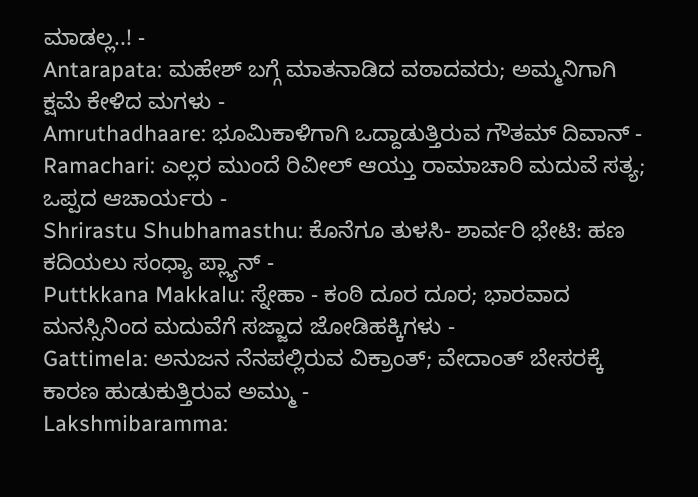ಮಾಡಲ್ಲ..! -
Antarapata: ಮಹೇಶ್ ಬಗ್ಗೆ ಮಾತನಾಡಿದ ವಠಾದವರು; ಅಮ್ಮನಿಗಾಗಿ ಕ್ಷಮೆ ಕೇಳಿದ ಮಗಳು -
Amruthadhaare: ಭೂಮಿಕಾಳಿಗಾಗಿ ಒದ್ದಾಡುತ್ತಿರುವ ಗೌತಮ್ ದಿವಾನ್ -
Ramachari: ಎಲ್ಲರ ಮುಂದೆ ರಿವೀಲ್ ಆಯ್ತು ರಾಮಾಚಾರಿ ಮದುವೆ ಸತ್ಯ; ಒಪ್ಪದ ಆಚಾರ್ಯರು -
Shrirastu Shubhamasthu: ಕೊನೆಗೂ ತುಳಸಿ- ಶಾರ್ವರಿ ಭೇಟಿ: ಹಣ ಕದಿಯಲು ಸಂಧ್ಯಾ ಪ್ಲ್ಯಾನ್ -
Puttkkana Makkalu: ಸ್ನೇಹಾ - ಕಂಠಿ ದೂರ ದೂರ; ಭಾರವಾದ ಮನಸ್ಸಿನಿಂದ ಮದುವೆಗೆ ಸಜ್ಜಾದ ಜೋಡಿಹಕ್ಕಿಗಳು -
Gattimela: ಅನುಜನ ನೆನಪಲ್ಲಿರುವ ವಿಕ್ರಾಂತ್; ವೇದಾಂತ್ ಬೇಸರಕ್ಕೆ ಕಾರಣ ಹುಡುಕುತ್ತಿರುವ ಅಮ್ಮು -
Lakshmibaramma: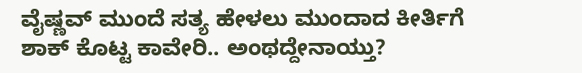ವೈಷ್ಣವ್ ಮುಂದೆ ಸತ್ಯ ಹೇಳಲು ಮುಂದಾದ ಕೀರ್ತಿಗೆ ಶಾಕ್ ಕೊಟ್ಟ ಕಾವೇರಿ.. ಅಂಥದ್ದೇನಾಯ್ತು?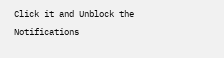Click it and Unblock the Notifications